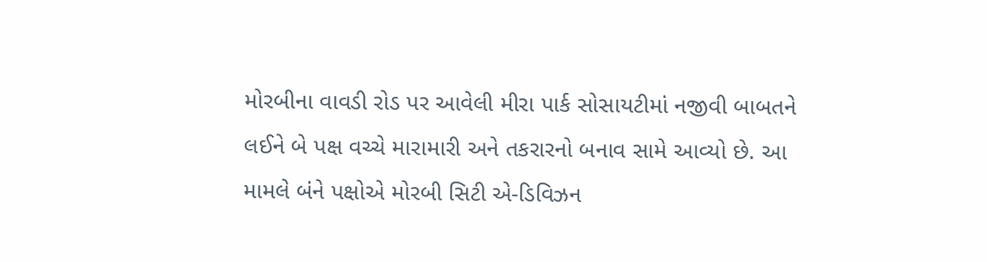મોરબીના વાવડી રોડ પર આવેલી મીરા પાર્ક સોસાયટીમાં નજીવી બાબતને લઈને બે પક્ષ વચ્ચે મારામારી અને તકરારનો બનાવ સામે આવ્યો છે. આ મામલે બંને પક્ષોએ મોરબી સિટી એ-ડિવિઝન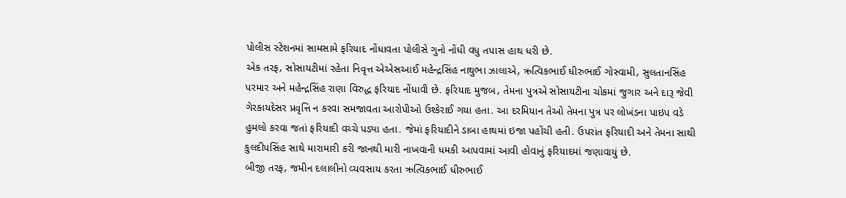પોલીસ સ્ટેશનમાં સામસામે ફરિયાદ નોંધાવતા પોલીસે ગુનો નોંધી વધુ તપાસ હાથ ધરી છે.
એક તરફ, સોસાયટીમાં રહેતા નિવૃત્ત એએસઆઈ મહેન્દ્રસિંહ નાથુભા ઝાલાએ, ઋત્વિકભાઈ ધીરુભાઈ ગોસ્વામી, સુલતાનસિંહ પરમાર અને મહેન્દ્રસિંહ રાણા વિરુદ્ધ ફરિયાદ નોંધાવી છે. ફરિયાદ મુજબ, તેમના પુત્રએ સોસાયટીના ચોકમાં જુગાર અને દારૂ જેવી ગેરકાયદેસર પ્રવૃત્તિ ન કરવા સમજાવતા આરોપીઓ ઉશ્કેરાઈ ગયા હતા. આ દરમિયાન તેઓ તેમના પુત્ર પર લોખંડના પાઇપ વડે હુમલો કરવા જતાં ફરિયાદી વચ્ચે પડ્યા હતા. જેમાં ફરિયાદીને ડાબા હાથમાં ઇજા પહોંચી હતી. ઉપરાંત ફરિયાદી અને તેમના સાથી કુલદીપસિંહ સાથે મારામારી કરી જાનથી મારી નાખવાની ધમકી આપવામાં આવી હોવાનું ફરિયાદમાં જણાવાયું છે.
બીજી તરફ, જમીન દલાલીનો વ્યવસાય કરતા ઋત્વિકભાઈ ધીરુભાઈ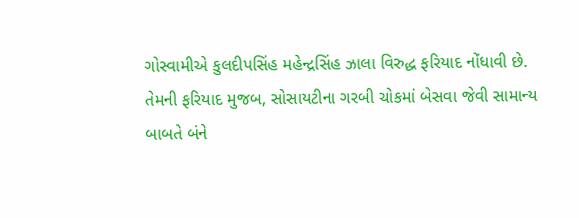ગોસ્વામીએ કુલદીપસિંહ મહેન્દ્રસિંહ ઝાલા વિરુદ્ધ ફરિયાદ નોંધાવી છે. તેમની ફરિયાદ મુજબ, સોસાયટીના ગરબી ચોકમાં બેસવા જેવી સામાન્ય બાબતે બંને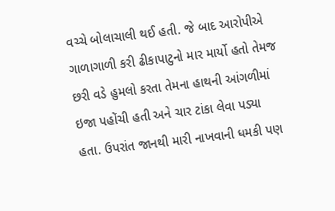વચ્ચે બોલાચાલી થઈ હતી. જે બાદ આરોપીએ ગાળાગાળી કરી ઢીકાપાટુનો માર માર્યો હતો તેમજ છરી વડે હુમલો કરતા તેમના હાથની આંગળીમાં ઇજા પહોંચી હતી અને ચાર ટાંકા લેવા પડ્યા હતા. ઉપરાંત જાનથી મારી નાખવાની ધમકી પણ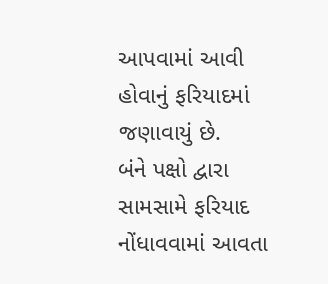આપવામાં આવી હોવાનું ફરિયાદમાં જણાવાયું છે.
બંને પક્ષો દ્વારા સામસામે ફરિયાદ નોંધાવવામાં આવતા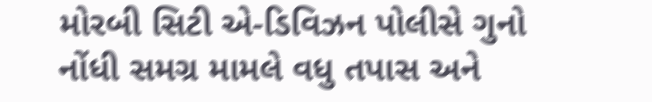મોરબી સિટી એ-ડિવિઝન પોલીસે ગુનો નોંધી સમગ્ર મામલે વધુ તપાસ અને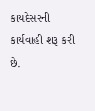કાયદેસરની કાર્યવાહી શરૂ કરી છે.